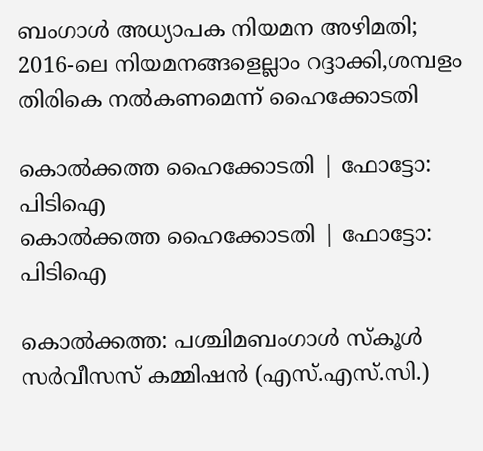ബംഗാള്‍ അധ്യാപക നിയമന അഴിമതി; 2016-ലെ നിയമനങ്ങളെല്ലാം റദ്ദാക്കി,ശമ്പളം തിരികെ നല്‍കണമെന്ന് ഹൈക്കോടതി

കൊല്‍ക്കത്ത ഹൈക്കോടതി | ഫോട്ടോ: പിടിഐ
കൊല്‍ക്കത്ത ഹൈക്കോടതി | ഫോട്ടോ: പിടിഐ

കൊല്‍ക്കത്ത: പശ്ചിമബംഗാള്‍ സ്‌കൂള്‍ സര്‍വീസസ് കമ്മിഷന്‍ (എസ്.എസ്.സി.)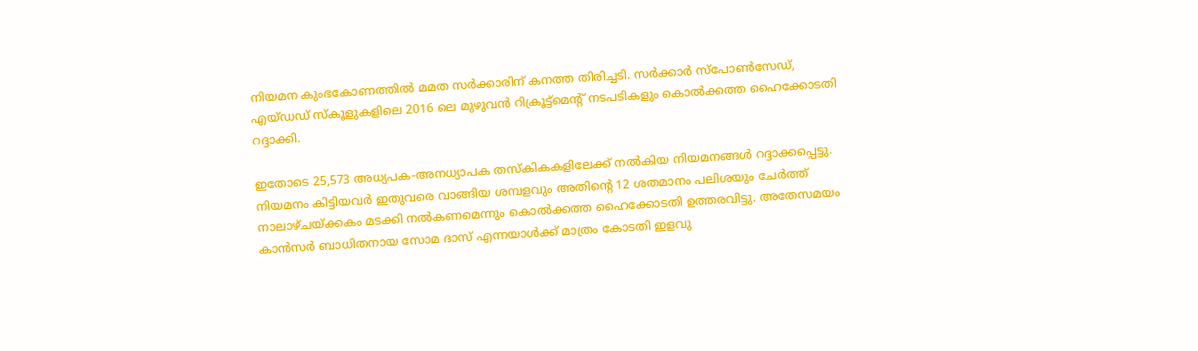നിയമന കുംഭകോണത്തില്‍ മമത സര്‍ക്കാരിന് കനത്ത തിരിച്ചടി. സര്‍ക്കാര്‍ സ്പോണ്‍സേഡ്, എയ്ഡഡ് സ്‌കൂളുകളിലെ 2016 ലെ മുഴുവന്‍ റിക്രൂട്ട്‌മെൻ്റ് നടപടികളും കൊല്‍ക്കത്ത ഹൈക്കോടതി റദ്ദാക്കി.

ഇതോടെ 25,573 അധ്യപക-അനധ്യാപക തസ്‌കികകളിലേക്ക് നല്‍കിയ നിയമനങ്ങള്‍ റദ്ദാക്കപ്പെട്ടു. നിയമനം കിട്ടിയവര്‍ ഇതുവരെ വാങ്ങിയ ശമ്പളവും അതിന്റെ 12 ശതമാനം പലിശയും ചേര്‍ത്ത് നാലാഴ്ചയ്ക്കകം മടക്കി നല്‍കണമെന്നും കൊല്‍ക്കത്ത ഹൈക്കോടതി ഉത്തരവിട്ടു. അതേസമയം കാന്‍സര്‍ ബാധിതനായ സോമ ദാസ് എന്നയാള്‍ക്ക് മാത്രം കോടതി ഇളവു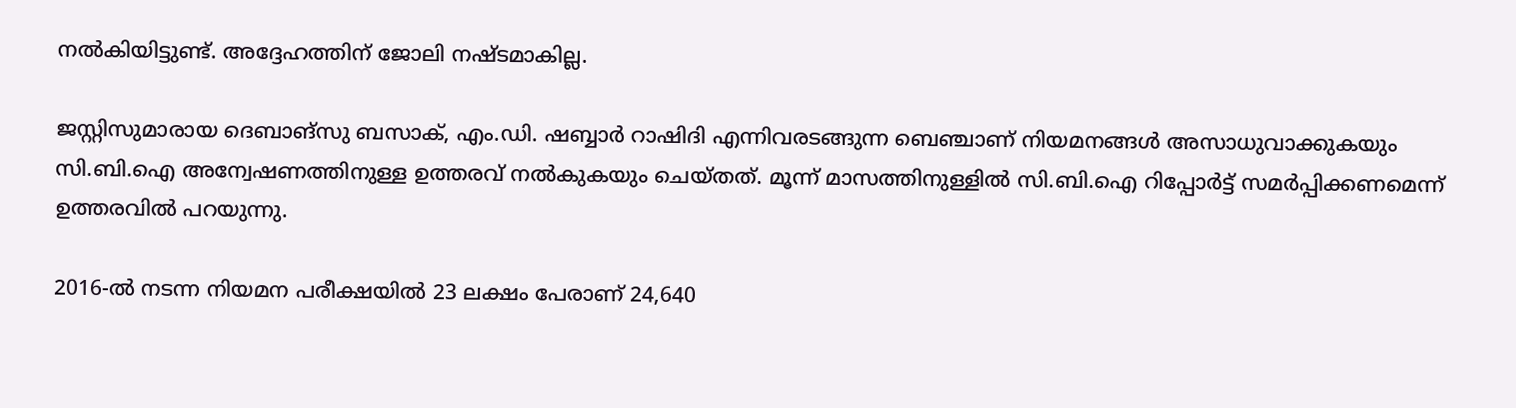നല്‍കിയിട്ടുണ്ട്. അദ്ദേഹത്തിന് ജോലി നഷ്ടമാകില്ല.

ജസ്റ്റിസുമാരായ ദെബാങ്സു ബസാക്, എം.ഡി. ഷബ്ബാര്‍ റാഷിദി എന്നിവരടങ്ങുന്ന ബെഞ്ചാണ് നിയമനങ്ങള്‍ അസാധുവാക്കുകയും സി.ബി.ഐ അന്വേഷണത്തിനുള്ള ഉത്തരവ് നല്‍കുകയും ചെയ്തത്. മൂന്ന് മാസത്തിനുള്ളില്‍ സി.ബി.ഐ റിപ്പോര്‍ട്ട് സമര്‍പ്പിക്കണമെന്ന് ഉത്തരവില്‍ പറയുന്നു.

2016-ല്‍ നടന്ന നിയമന പരീക്ഷയില്‍ 23 ലക്ഷം പേരാണ് 24,640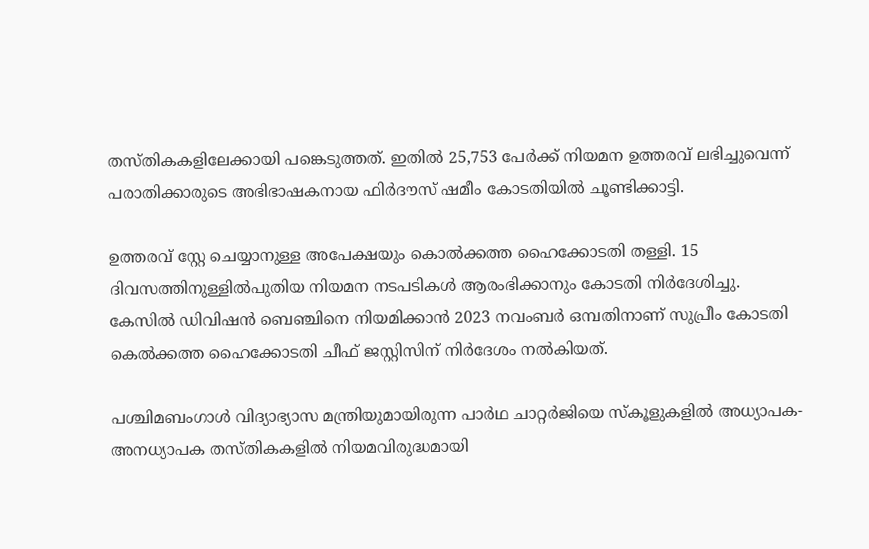തസ്തികകളിലേക്കായി പങ്കെടുത്തത്. ഇതില്‍ 25,753 പേര്‍ക്ക് നിയമന ഉത്തരവ് ലഭിച്ചുവെന്ന് പരാതിക്കാരുടെ അഭിഭാഷകനായ ഫിര്‍ദൗസ് ഷമീം കോടതിയില്‍ ചൂണ്ടിക്കാട്ടി.

ഉത്തരവ് സ്റ്റേ ചെയ്യാനുള്ള അപേക്ഷയും കൊല്‍ക്കത്ത ഹൈക്കോടതി തള്ളി. 15 ദിവസത്തിനുള്ളില്‍പുതിയ നിയമന നടപടികള്‍ ആരംഭിക്കാനും കോടതി നിര്‍ദേശിച്ചു.
കേസില്‍ ഡിവിഷന്‍ ബെഞ്ചിനെ നിയമിക്കാന്‍ 2023 നവംബര്‍ ഒമ്പതിനാണ് സുപ്രീം കോടതി കെല്‍ക്കത്ത ഹൈക്കോടതി ചീഫ് ജസ്റ്റിസിന് നിര്‍ദേശം നല്‍കിയത്.

പശ്ചിമബംഗാള്‍ വിദ്യാഭ്യാസ മന്ത്രിയുമായിരുന്ന പാര്‍ഥ ചാറ്റര്‍ജിയെ സ്‌കൂളുകളില്‍ അധ്യാപക-അനധ്യാപക തസ്തികകളില്‍ നിയമവിരുദ്ധമായി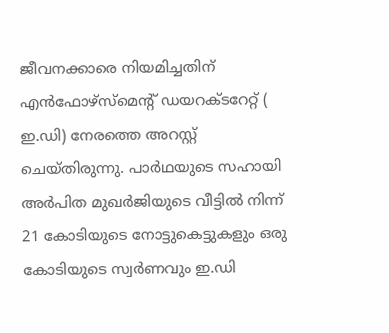ജീവനക്കാരെ നിയമിച്ചതിന് എന്‍ഫോഴ്സ്മെന്റ് ഡയറക്ടറേറ്റ് ( ഇ.ഡി) നേരത്തെ അറസ്റ്റ് ചെയ്തിരുന്നു. പാര്‍ഥയുടെ സഹായി അര്‍പിത മുഖര്‍ജിയുടെ വീട്ടില്‍ നിന്ന് 21 കോടിയുടെ നോട്ടുകെട്ടുകളും ഒരു കോടിയുടെ സ്വര്‍ണവും ഇ.ഡി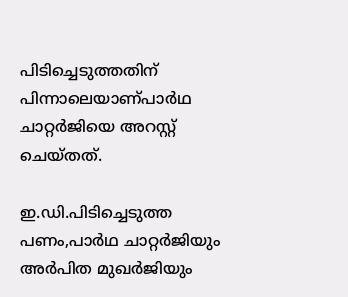പിടിച്ചെടുത്തതിന് പിന്നാലെയാണ്പാര്‍ഥ ചാറ്റര്‍ജിയെ അറസ്റ്റ് ചെയ്തത്.

ഇ.ഡി.പിടിച്ചെടുത്ത പണം,പാര്‍ഥ ചാറ്റര്‍ജിയും അര്‍പിത മുഖര്‍ജിയും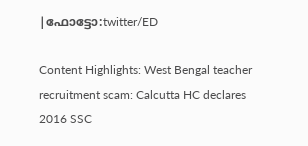|ഫോട്ടോ:twitter/ED

Content Highlights: West Bengal teacher recruitment scam: Calcutta HC declares 2016 SSC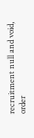recruitment null and void, order